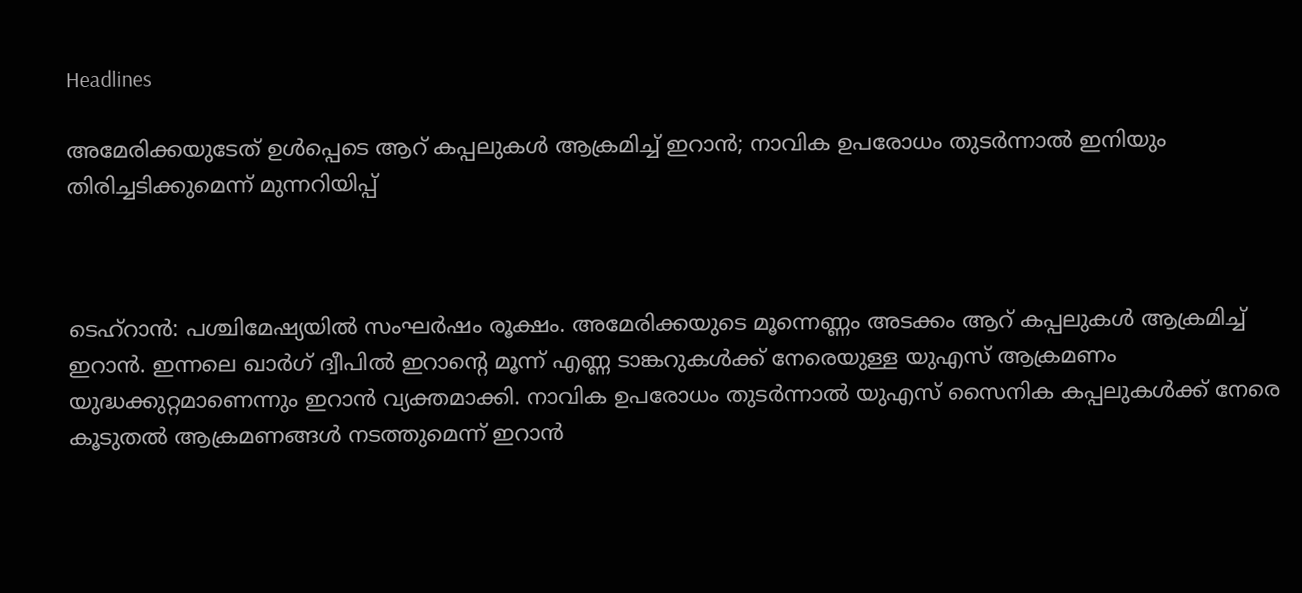Headlines

അമേരിക്കയുടേത് ഉള്‍പ്പെടെ ആറ് കപ്പലുകള്‍ ആക്രമിച്ച് ഇറാന്‍; നാവിക ഉപരോധം തുടര്‍ന്നാല്‍ ഇനിയും തിരിച്ചടിക്കുമെന്ന് മുന്നറിയിപ്പ്



ടെഹ്‌റാന്‍: പശ്ചിമേഷ്യയില്‍ സംഘര്‍ഷം രൂക്ഷം. അമേരിക്കയുടെ മൂന്നെണ്ണം അടക്കം ആറ് കപ്പലുകള്‍ ആക്രമിച്ച് ഇറാന്‍. ഇന്നലെ ഖാര്‍ഗ് ദ്വീപില്‍ ഇറാന്റെ മൂന്ന് എണ്ണ ടാങ്കറുകള്‍ക്ക് നേരെയുള്ള യുഎസ് ആക്രമണം യുദ്ധക്കുറ്റമാണെന്നും ഇറാന്‍ വ്യക്തമാക്കി. നാവിക ഉപരോധം തുടര്‍ന്നാല്‍ യുഎസ് സൈനിക കപ്പലുകള്‍ക്ക് നേരെ കൂടുതല്‍ ആക്രമണങ്ങള്‍ നടത്തുമെന്ന് ഇറാന്‍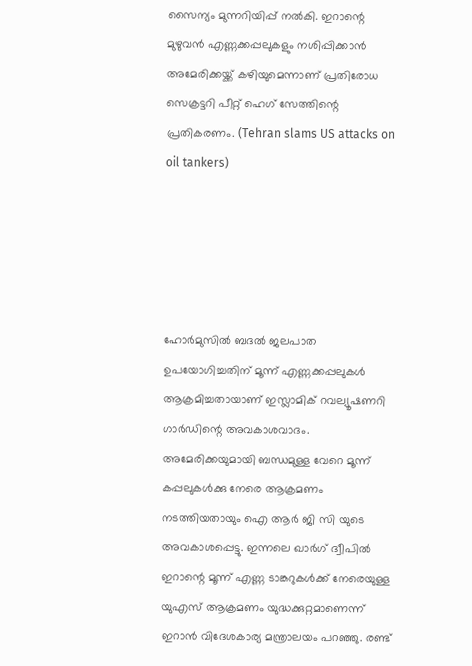സൈന്യം മുന്നറിയിപ്പ് നല്‍കി. ഇറാന്റെ മുഴുവന്‍ എണ്ണക്കപ്പലുകളും നശിപ്പിക്കാന്‍ അമേരിക്കയ്ക്ക് കഴിയുമെന്നാണ് പ്രതിരോധ സെക്രട്ടറി പീറ്റ് ഹെഗ് സേത്തിന്റെ പ്രതികരണം. (Tehran slams US attacks on oil tankers)





ഹോര്‍മുസില്‍ ബദല്‍ ജലപാത ഉപയോഗിച്ചതിന് മൂന്ന് എണ്ണക്കപ്പലുകള്‍ ആക്രമിച്ചതായാണ് ഇസ്ലാമിക് റവല്യൂഷണറി ഗാര്‍ഡിന്റെ അവകാശവാദം. അമേരിക്കയുമായി ബന്ധമുള്ള വേറെ മൂന്ന് കപ്പലുകള്‍ക്കു നേരെ ആക്രമണം നടത്തിയതായും ഐ ആര്‍ ജി സി യുടെ അവകാശപ്പെട്ടു. ഇന്നലെ ഖാര്‍ഗ് ദ്വീപില്‍ ഇറാന്റെ മൂന്ന് എണ്ണ ടാങ്കറുകള്‍ക്ക് നേരെയുള്ള യുഎസ് ആക്രമണം യുദ്ധക്കുറ്റമാണെന്ന് ഇറാന്‍ വിദേശകാര്യ മന്ത്രാലയം പറഞ്ഞു. രണ്ട്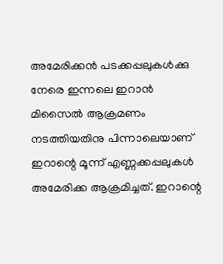അമേരിക്കന്‍ പടക്കപ്പലുകള്‍ക്കു നേരെ ഇന്നലെ ഇറാന്‍ മിസൈല്‍ ആക്രമണം നടത്തിയതിനു പിന്നാലെയാണ് ഇറാന്റെ മൂന്ന് എണ്ണക്കപ്പലുകള്‍ അമേരിക്ക ആക്രമിച്ചത്. ഇറാന്റെ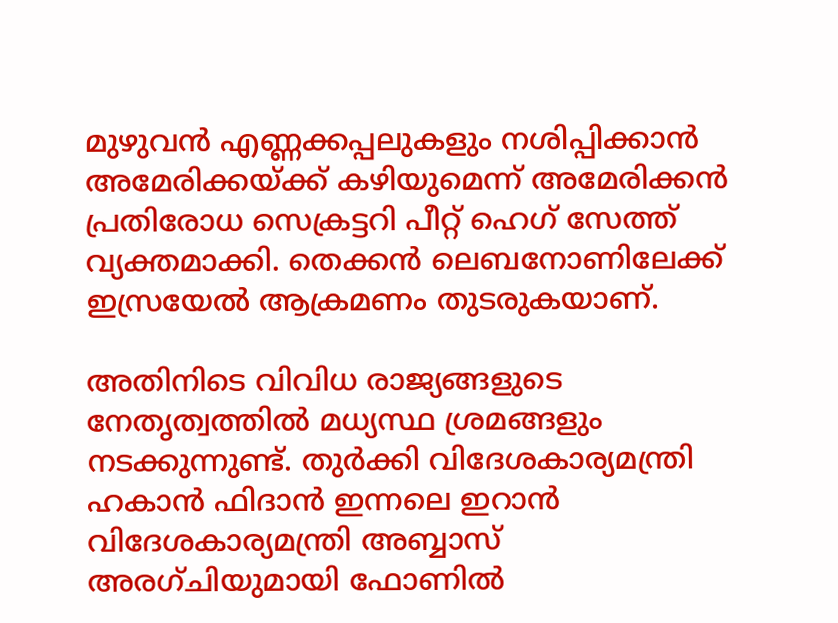മുഴുവന്‍ എണ്ണക്കപ്പലുകളും നശിപ്പിക്കാന്‍ അമേരിക്കയ്ക്ക് കഴിയുമെന്ന് അമേരിക്കന്‍ പ്രതിരോധ സെക്രട്ടറി പീറ്റ് ഹെഗ് സേത്ത് വ്യക്തമാക്കി. തെക്കന്‍ ലെബനോണിലേക്ക് ഇസ്രയേല്‍ ആക്രമണം തുടരുകയാണ്.

അതിനിടെ വിവിധ രാജ്യങ്ങളുടെ നേതൃത്വത്തില്‍ മധ്യസ്ഥ ശ്രമങ്ങളും നടക്കുന്നുണ്ട്. തുര്‍ക്കി വിദേശകാര്യമന്ത്രി ഹകാന്‍ ഫിദാന്‍ ഇന്നലെ ഇറാന്‍ വിദേശകാര്യമന്ത്രി അബ്ബാസ് അരഗ്ചിയുമായി ഫോണില്‍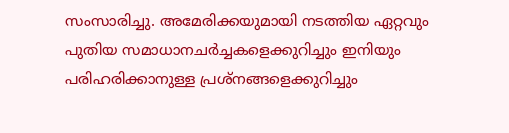സംസാരിച്ചു. അമേരിക്കയുമായി നടത്തിയ ഏറ്റവും പുതിയ സമാധാനചര്‍ച്ചകളെക്കുറിച്ചും ഇനിയും പരിഹരിക്കാനുള്ള പ്രശ്‌നങ്ങളെക്കുറിച്ചും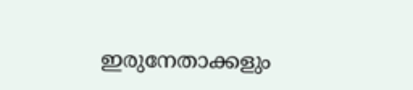ഇരുനേതാക്കളും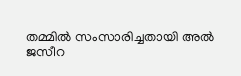തമ്മില്‍ സംസാരിച്ചതായി അല്‍ ജസീറ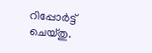റിപ്പോര്‍ട്ട് ചെയ്തു.